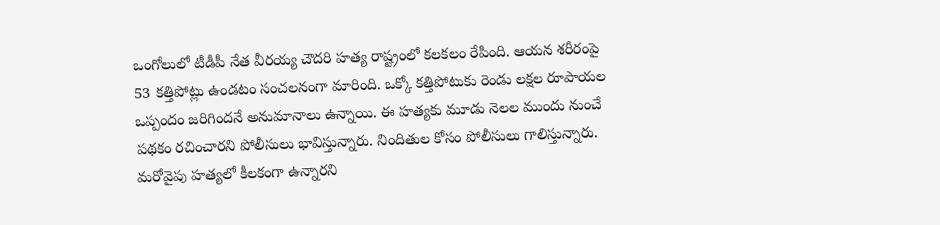ఒంగోలులో టీడీపీ నేత వీరయ్య చౌదరి హత్య రాష్ట్రంలో కలకలం రేపింది. ఆయన శరీరంపై 53 కత్తిపోట్లు ఉండటం సంచలనంగా మారింది. ఒక్కో కత్తిపోటుకు రెండు లక్షల రూపాయల ఒప్పందం జరిగిందనే అనుమానాలు ఉన్నాయి. ఈ హత్యకు మూడు నెలల ముందు నుంచే పథకం రచించారని పోలీసులు భావిస్తున్నారు. నిందితుల కోసం పోలీసులు గాలిస్తున్నారు. మరోవైపు హత్యలో కీలకంగా ఉన్నారని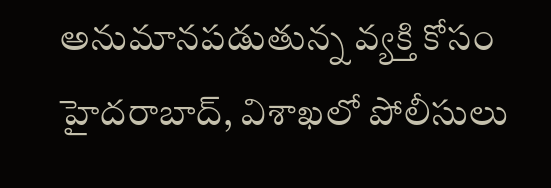అనుమానపడుతున్న వ్యక్తి కోసం హైదరాబాద్, విశాఖలో పోలీసులు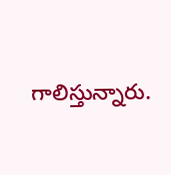గాలిస్తున్నారు.